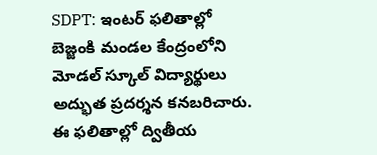SDPT: ఇంటర్ ఫలితాల్లో బెజ్జంకి మండల కేంద్రంలోని మోడల్ స్కూల్ విద్యార్థులు అద్భుత ప్రదర్శన కనబరిచారు. ఈ ఫలితాల్లో ద్వితీయ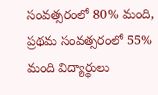సంవత్సరంలో 80% మంది, ప్రథమ సంవత్సరంలో 55% మంది విద్యార్థులు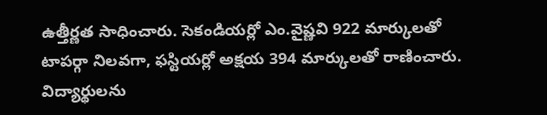ఉత్తీర్ణత సాధించారు. సెకండియర్లో ఎం.వైష్ణవి 922 మార్కులతో టాపర్గా నిలవగా, ఫస్టియర్లో అక్షయ 394 మార్కులతో రాణించారు. విద్యార్థులను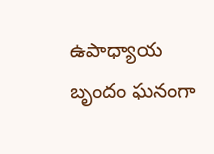ఉపాధ్యాయ బృందం ఘనంగా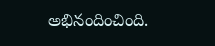అభినందించింది.